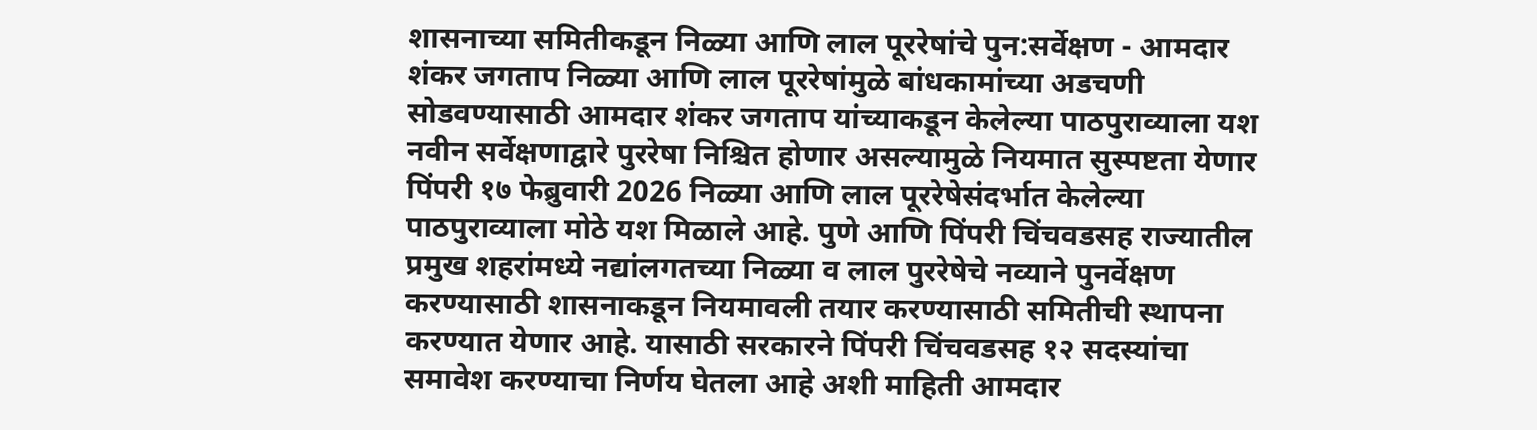शासनाच्या समितीकडून निळ्या आणि लाल पूररेषांचे पुन:सर्वेक्षण - आमदार शंकर जगताप निळ्या आणि लाल पूररेषांमुळे बांधकामांच्या अडचणी सोडवण्यासाठी आमदार शंकर जगताप यांच्याकडून केलेल्या पाठपुराव्याला यश नवीन सर्वेक्षणाद्वारे पुररेषा निश्चित होणार असल्यामुळे नियमात सुस्पष्टता येणार पिंपरी १७ फेब्रुवारी 2026 निळ्या आणि लाल पूररेषेसंदर्भात केलेल्या पाठपुराव्याला मोठे यश मिळाले आहे. पुणे आणि पिंपरी चिंचवडसह राज्यातील प्रमुख शहरांमध्ये नद्यांलगतच्या निळ्या व लाल पुररेषेचे नव्याने पुनर्वेक्षण करण्यासाठी शासनाकडून नियमावली तयार करण्यासाठी समितीची स्थापना करण्यात येणार आहे. यासाठी सरकारने पिंपरी चिंचवडसह १२ सदस्यांचा समावेश करण्याचा निर्णय घेतला आहे अशी माहिती आमदार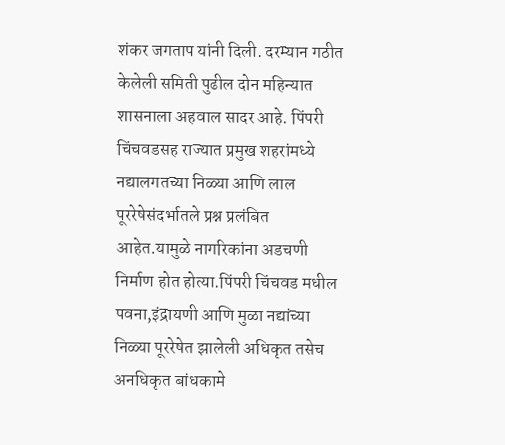शंकर जगताप यांनी दिली. दरम्यान गठीत केलेली समिती पुढील दोन महिन्यात शासनाला अहवाल सादर आहे. पिंपरी चिंचवडसह राज्यात प्रमुख शहरांमध्ये नद्यालगतच्या निळ्या आणि लाल पूररेषेसंदर्भातले प्रश्न प्रलंबित आहेत.यामुळे नागरिकांना अडचणी निर्माण होत होत्या.पिंपरी चिंचवड मधील पवना,इंद्रायणी आणि मुळा नद्यांच्या निळ्या पूररेषेत झालेली अधिकृत तसेच अनधिकृत बांधकामे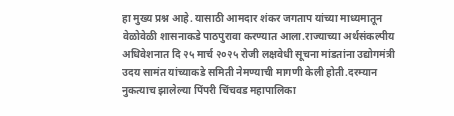हा मुख्य प्रश्न आहे. यासाठी आमदार शंकर जगताप यांच्या माध्यमातून वेळोवेळी शासनाकडे पाठपुरावा करण्यात आला.राज्याच्या अर्थसंकल्पीय अधिवेशनात दि २५ मार्च २०२५ रोजी लक्षवेधी सूचना मांडतांना उद्योगमंत्री उदय सामंत यांच्याकडे समिती नेमण्याची मागणी केली होती.दरम्यान नुकत्याच झालेल्या पिंपरी चिंचवड महापालिका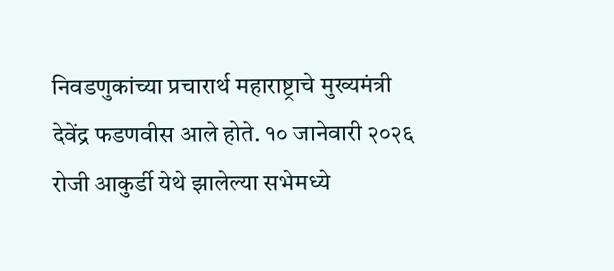निवडणुकांच्या प्रचारार्थ महाराष्ट्राचे मुख्यमंत्री देवेंद्र फडणवीस आले होते. १० जानेवारी २०२६ रोजी आकुर्डी येथे झालेल्या सभेमध्ये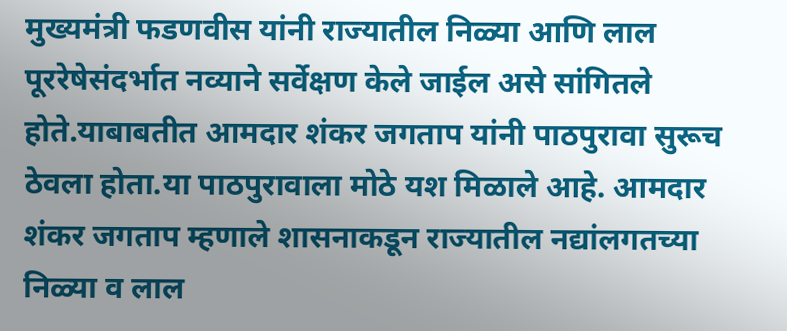मुख्यमंत्री फडणवीस यांनी राज्यातील निळ्या आणि लाल पूररेषेसंदर्भात नव्याने सर्वेक्षण केले जाईल असे सांगितले होते.याबाबतीत आमदार शंकर जगताप यांनी पाठपुरावा सुरूच ठेवला होता.या पाठपुरावाला मोठे यश मिळाले आहे. आमदार शंकर जगताप म्हणाले शासनाकडून राज्यातील नद्यांलगतच्या निळ्या व लाल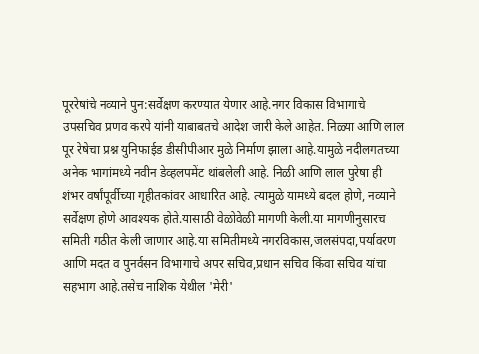पूररेषांचे नव्याने पुन:सर्वेक्षण करण्यात येणार आहे.नगर विकास विभागाचे उपसचिव प्रणव करपे यांनी याबाबतचे आदेश जारी केले आहेत. निळ्या आणि लाल पूर रेषेचा प्रश्न युनिफाईड डीसीपीआर मुळे निर्माण झाला आहे.यामुळे नदीलगतच्या अनेक भागांमध्ये नवीन डेव्हलपमेंट थांबलेली आहे. निळी आणि लाल पुरेषा ही शंभर वर्षांपूर्वीच्या गृहीतकांवर आधारित आहे. त्यामुळे यामध्ये बदल होणे, नव्याने सर्वेक्षण होणे आवश्यक होते.यासाठी वेळोवेळी मागणी केली.या मागणीनुसारच समिती गठीत केली जाणार आहे.या समितीमध्ये नगरविकास,जलसंपदा,पर्यावरण आणि मदत व पुनर्वसन विभागाचे अपर सचिव,प्रधान सचिव किंवा सचिव यांचा सहभाग आहे.तसेच नाशिक येथील 'मेरी'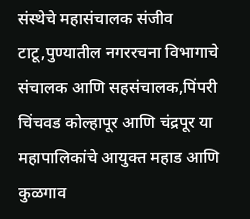संस्थेचे महासंचालक संजीव टाटू,पुण्यातील नगररचना विभागाचे संचालक आणि सहसंचालक,पिंपरी चिंचवड कोल्हापूर आणि चंद्रपूर या महापालिकांचे आयुक्त महाड आणि कुळगाव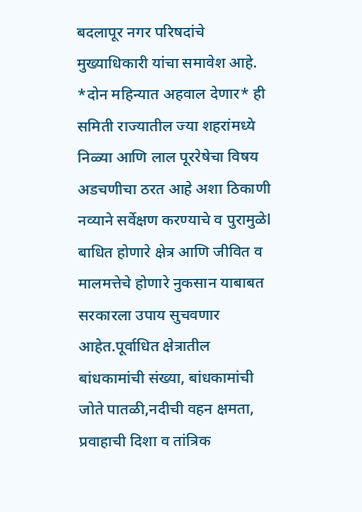बदलापूर नगर परिषदांचे मुख्याधिकारी यांचा समावेश आहे. *दोन महिन्यात अहवाल देणार* ही समिती राज्यातील ज्या शहरांमध्ये निळ्या आणि लाल पूररेषेचा विषय अडचणीचा ठरत आहे अशा ठिकाणी नव्याने सर्वेक्षण करण्याचे व पुरामुळेl बाधित होणारे क्षेत्र आणि जीवित व मालमत्तेचे होणारे नुकसान याबाबत सरकारला उपाय सुचवणार आहेत.पूर्वाधित क्षेत्रातील बांधकामांची संख्या, बांधकामांची जोते पातळी,नदीची वहन क्षमता, प्रवाहाची दिशा व तांत्रिक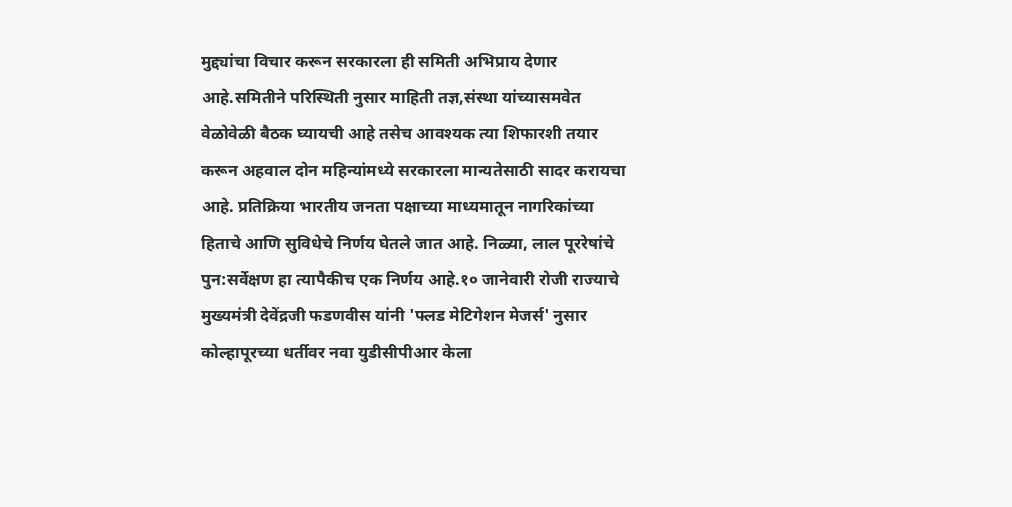मुद्द्यांचा विचार करून सरकारला ही समिती अभिप्राय देणार आहे.समितीने परिस्थिती नुसार माहिती तज्ञ,संस्था यांच्यासमवेत वेळोवेळी बैठक घ्यायची आहे तसेच आवश्यक त्या शिफारशी तयार करून अहवाल दोन महिन्यांमध्ये सरकारला मान्यतेसाठी सादर करायचा आहे. प्रतिक्रिया भारतीय जनता पक्षाच्या माध्यमातून नागरिकांच्या हिताचे आणि सुविधेचे निर्णय घेतले जात आहे. निळ्या, लाल पूररेषांचे पुन:सर्वेक्षण हा त्यापैकीच एक निर्णय आहे.१० जानेवारी रोजी राज्याचे मुख्यमंत्री देवेंद्रजी फडणवीस यांनी 'फ्लड मेटिगेशन मेजर्स' नुसार कोल्हापूरच्या धर्तीवर नवा युडीसीपीआर केला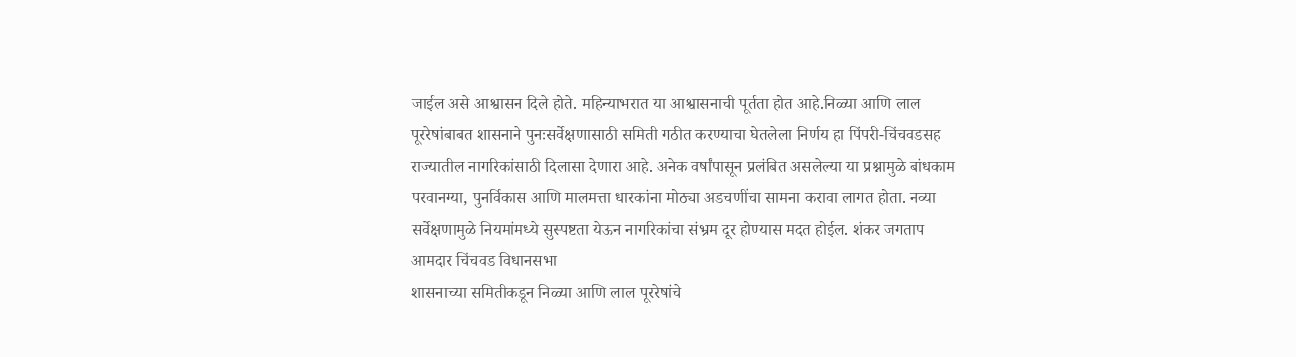जाईल असे आश्वासन दिले होते. महिन्याभरात या आश्वासनाची पूर्तता होत आहे.निळ्या आणि लाल पूररेषांबाबत शासनाने पुनःसर्वेक्षणासाठी समिती गठीत करण्याचा घेतलेला निर्णय हा पिंपरी-चिंचवडसह राज्यातील नागरिकांसाठी दिलासा देणारा आहे. अनेक वर्षांपासून प्रलंबित असलेल्या या प्रश्नामुळे बांधकाम परवानग्या, पुनर्विकास आणि मालमत्ता धारकांना मोठ्या अडचणींचा सामना करावा लागत होता. नव्या सर्वेक्षणामुळे नियमांमध्ये सुस्पष्टता येऊन नागरिकांचा संभ्रम दूर होण्यास मदत होईल. शंकर जगताप आमदार चिंचवड विधानसभा
शासनाच्या समितीकडून निळ्या आणि लाल पूररेषांचे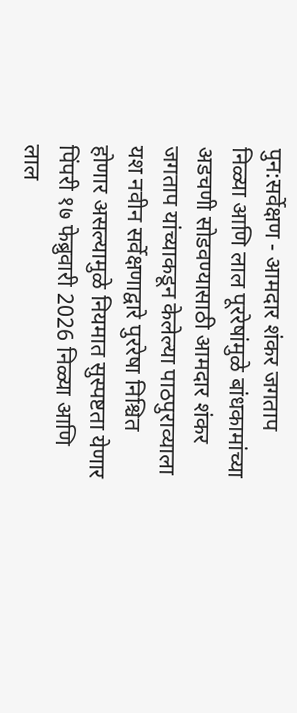पुन:सर्वेक्षण - आमदार शंकर जगताप निळ्या आणि लाल पूररेषांमुळे बांधकामांच्या अडचणी सोडवण्यासाठी आमदार शंकर जगताप यांच्याकडून केलेल्या पाठपुराव्याला यश नवीन सर्वेक्षणाद्वारे पुररेषा निश्चित होणार असल्यामुळे नियमात सुस्पष्टता येणार पिंपरी १७ फेब्रुवारी 2026 निळ्या आणि लाल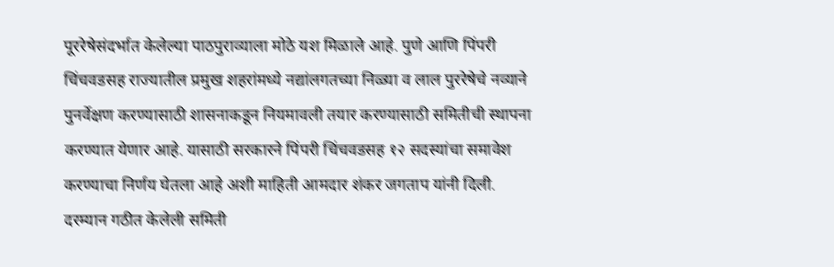पूररेषेसंदर्भात केलेल्या पाठपुराव्याला मोठे यश मिळाले आहे. पुणे आणि पिंपरी चिंचवडसह राज्यातील प्रमुख शहरांमध्ये नद्यांलगतच्या निळ्या व लाल पुररेषेचे नव्याने पुनर्वेक्षण करण्यासाठी शासनाकडून नियमावली तयार करण्यासाठी समितीची स्थापना करण्यात येणार आहे. यासाठी सरकारने पिंपरी चिंचवडसह १२ सदस्यांचा समावेश करण्याचा निर्णय घेतला आहे अशी माहिती आमदार शंकर जगताप यांनी दिली. दरम्यान गठीत केलेली समिती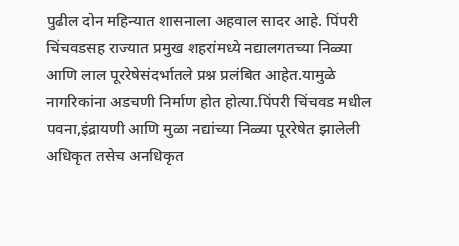पुढील दोन महिन्यात शासनाला अहवाल सादर आहे. पिंपरी चिंचवडसह राज्यात प्रमुख शहरांमध्ये नद्यालगतच्या निळ्या आणि लाल पूररेषेसंदर्भातले प्रश्न प्रलंबित आहेत.यामुळे नागरिकांना अडचणी निर्माण होत होत्या.पिंपरी चिंचवड मधील पवना,इंद्रायणी आणि मुळा नद्यांच्या निळ्या पूररेषेत झालेली अधिकृत तसेच अनधिकृत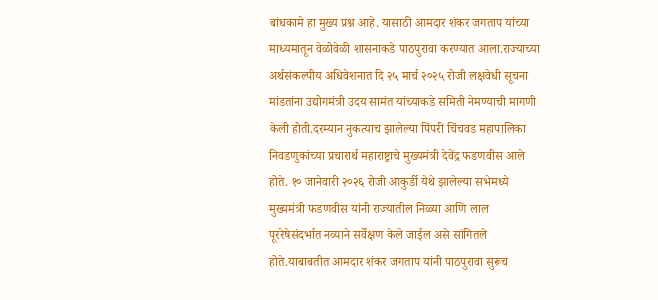बांधकामे हा मुख्य प्रश्न आहे. यासाठी आमदार शंकर जगताप यांच्या माध्यमातून वेळोवेळी शासनाकडे पाठपुरावा करण्यात आला.राज्याच्या अर्थसंकल्पीय अधिवेशनात दि २५ मार्च २०२५ रोजी लक्षवेधी सूचना मांडतांना उद्योगमंत्री उदय सामंत यांच्याकडे समिती नेमण्याची मागणी केली होती.दरम्यान नुकत्याच झालेल्या पिंपरी चिंचवड महापालिका निवडणुकांच्या प्रचारार्थ महाराष्ट्राचे मुख्यमंत्री देवेंद्र फडणवीस आले होते. १० जानेवारी २०२६ रोजी आकुर्डी येथे झालेल्या सभेमध्ये मुख्यमंत्री फडणवीस यांनी राज्यातील निळ्या आणि लाल पूररेषेसंदर्भात नव्याने सर्वेक्षण केले जाईल असे सांगितले होते.याबाबतीत आमदार शंकर जगताप यांनी पाठपुरावा सुरूच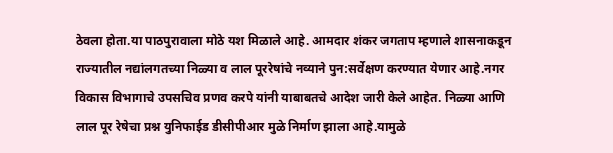ठेवला होता.या पाठपुरावाला मोठे यश मिळाले आहे. आमदार शंकर जगताप म्हणाले शासनाकडून राज्यातील नद्यांलगतच्या निळ्या व लाल पूररेषांचे नव्याने पुन:सर्वेक्षण करण्यात येणार आहे.नगर विकास विभागाचे उपसचिव प्रणव करपे यांनी याबाबतचे आदेश जारी केले आहेत. निळ्या आणि लाल पूर रेषेचा प्रश्न युनिफाईड डीसीपीआर मुळे निर्माण झाला आहे.यामुळे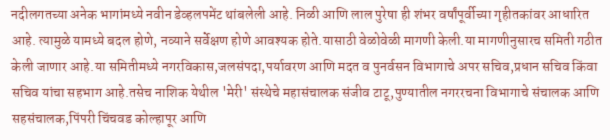नदीलगतच्या अनेक भागांमध्ये नवीन डेव्हलपमेंट थांबलेली आहे. निळी आणि लाल पुरेषा ही शंभर वर्षांपूर्वीच्या गृहीतकांवर आधारित आहे. त्यामुळे यामध्ये बदल होणे, नव्याने सर्वेक्षण होणे आवश्यक होते.यासाठी वेळोवेळी मागणी केली.या मागणीनुसारच समिती गठीत केली जाणार आहे.या समितीमध्ये नगरविकास,जलसंपदा,पर्यावरण आणि मदत व पुनर्वसन विभागाचे अपर सचिव,प्रधान सचिव किंवा सचिव यांचा सहभाग आहे.तसेच नाशिक येथील 'मेरी' संस्थेचे महासंचालक संजीव टाटू,पुण्यातील नगररचना विभागाचे संचालक आणि सहसंचालक,पिंपरी चिंचवड कोल्हापूर आणि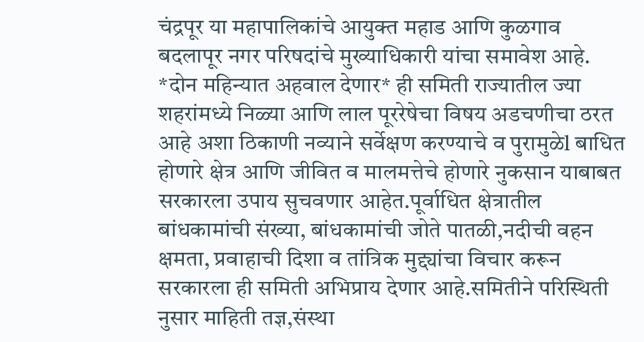चंद्रपूर या महापालिकांचे आयुक्त महाड आणि कुळगाव बदलापूर नगर परिषदांचे मुख्याधिकारी यांचा समावेश आहे. *दोन महिन्यात अहवाल देणार* ही समिती राज्यातील ज्या शहरांमध्ये निळ्या आणि लाल पूररेषेचा विषय अडचणीचा ठरत आहे अशा ठिकाणी नव्याने सर्वेक्षण करण्याचे व पुरामुळेl बाधित होणारे क्षेत्र आणि जीवित व मालमत्तेचे होणारे नुकसान याबाबत सरकारला उपाय सुचवणार आहेत.पूर्वाधित क्षेत्रातील बांधकामांची संख्या, बांधकामांची जोते पातळी,नदीची वहन क्षमता, प्रवाहाची दिशा व तांत्रिक मुद्द्यांचा विचार करून सरकारला ही समिती अभिप्राय देणार आहे.समितीने परिस्थिती नुसार माहिती तज्ञ,संस्था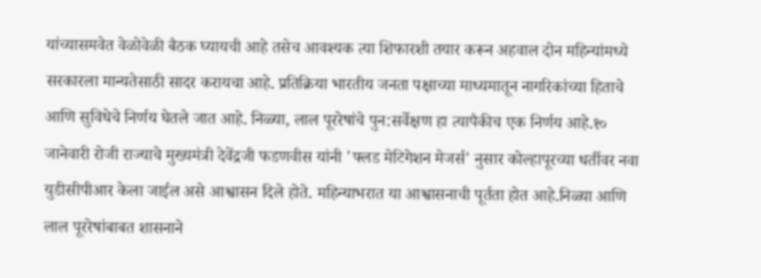यांच्यासमवेत वेळोवेळी बैठक घ्यायची आहे तसेच आवश्यक त्या शिफारशी तयार करून अहवाल दोन महिन्यांमध्ये सरकारला मान्यतेसाठी सादर करायचा आहे. प्रतिक्रिया भारतीय जनता पक्षाच्या माध्यमातून नागरिकांच्या हिताचे आणि सुविधेचे निर्णय घेतले जात आहे. निळ्या, लाल पूररेषांचे पुन:सर्वेक्षण हा त्यापैकीच एक निर्णय आहे.१० जानेवारी रोजी राज्याचे मुख्यमंत्री देवेंद्रजी फडणवीस यांनी 'फ्लड मेटिगेशन मेजर्स' नुसार कोल्हापूरच्या धर्तीवर नवा युडीसीपीआर केला जाईल असे आश्वासन दिले होते. महिन्याभरात या आश्वासनाची पूर्तता होत आहे.निळ्या आणि लाल पूररेषांबाबत शासनाने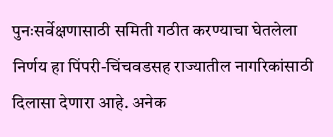पुनःसर्वेक्षणासाठी समिती गठीत करण्याचा घेतलेला निर्णय हा पिंपरी-चिंचवडसह राज्यातील नागरिकांसाठी दिलासा देणारा आहे. अनेक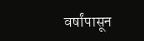वर्षांपासून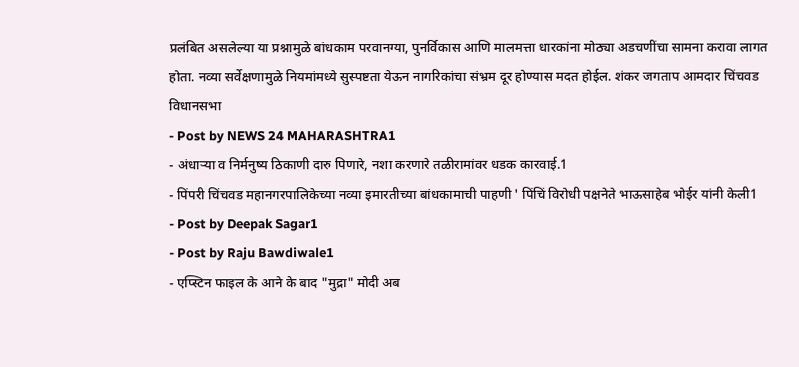प्रलंबित असलेल्या या प्रश्नामुळे बांधकाम परवानग्या, पुनर्विकास आणि मालमत्ता धारकांना मोठ्या अडचणींचा सामना करावा लागत होता. नव्या सर्वेक्षणामुळे नियमांमध्ये सुस्पष्टता येऊन नागरिकांचा संभ्रम दूर होण्यास मदत होईल. शंकर जगताप आमदार चिंचवड विधानसभा
- Post by NEWS 24 MAHARASHTRA1
- अंधाऱ्या व निर्मनुष्य ठिकाणी दारु पिणारे, नशा करणारे तळीरामांवर धडक कारवाई.1
- पिंपरी चिंचवड महानगरपालिकेच्या नव्या इमारतीच्या बांधकामाची पाहणी ' पिंचिं विरोधी पक्षनेते भाऊसाहेब भोईर यांनी केली1
- Post by Deepak Sagar1
- Post by Raju Bawdiwale1
- एप्स्टिन फाइल के आने के बाद "मुद्रा" मोदी अब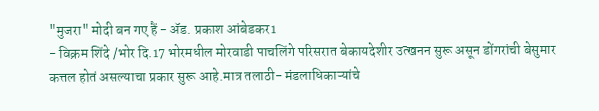"मुजरा" मोदी बन गए हैं - ॲड. प्रकाश आंबेडकर1
- विक्रम शिंदे /भोर दि.17 भोरमधील मोरवाडी पाचलिंगे परिसरात बेकायदेशीर उत्खनन सुरू असून डोंगरांची बेसुमार कत्तल होतं असल्याचा प्रकार सुरू आहे.मात्र तलाठी- मंडलाधिकाऱ्यांचे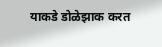याकडे डोळेझाक करत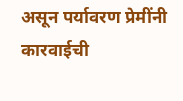असून पर्यावरण प्रेमींनी कारवाईची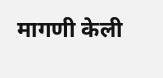मागणी केली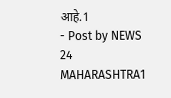आहे.1
- Post by NEWS 24 MAHARASHTRA1